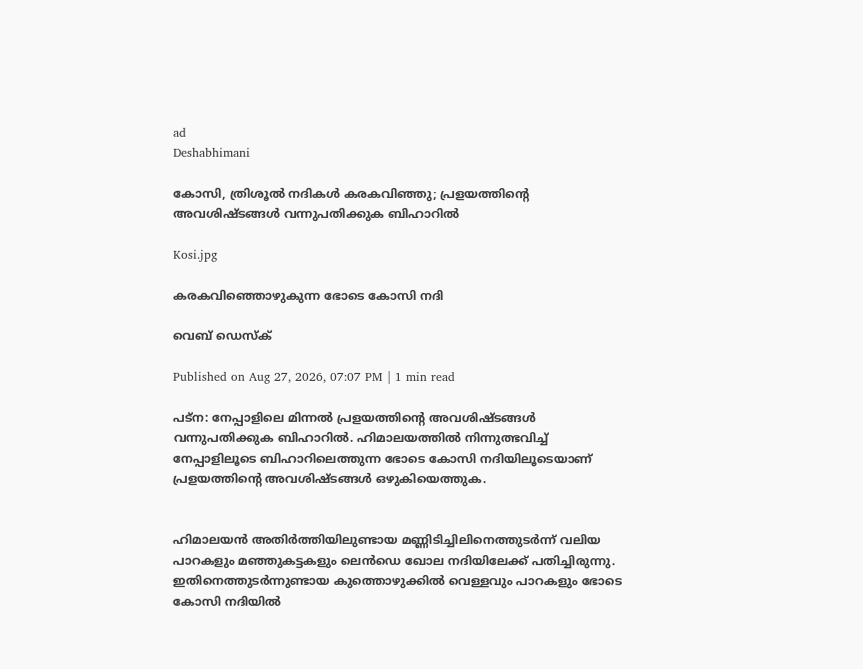ad
Deshabhimani

കോസി, ത്രിശൂൽ നദികൾ കരകവിഞ്ഞു; പ്രളയത്തിന്റെ അവശിഷ്ടങ്ങൾ വന്നുപതിക്കുക ബിഹാറിൽ

Kosi.jpg

കരകവിഞ്ഞൊഴുകുന്ന ഭോടെ കോസി നദി

വെബ് ഡെസ്ക്

Published on Aug 27, 2026, 07:07 PM | 1 min read

പട്ന: നേപ്പാളിലെ മിന്നൽ പ്രളയത്തിന്റെ അവശിഷ്ടങ്ങൾ വന്നുപതിക്കുക ബിഹാറിൽ. ഹിമാലയത്തിൽ നിന്നുത്ഭവിച്ച് നേപ്പാളിലൂടെ ബിഹാറിലെത്തുന്ന ഭോടെ കോസി നദിയിലൂടെയാണ് പ്രളയത്തിന്റെ അവശിഷ്ടങ്ങൾ ഒഴുകിയെത്തുക.


ഹിമാലയൻ അതിർത്തിയിലുണ്ടായ മണ്ണിടിച്ചിലിനെത്തുടർന്ന് വലിയ പാറകളും മഞ്ഞുകട്ടകളും ലെൻഡെ ഖോല നദിയിലേക്ക് പതിച്ചിരുന്നു. ഇതിനെത്തുടർന്നുണ്ടായ കുത്തൊഴുക്കിൽ വെള്ളവും പാറകളും ഭോടെ കോസി നദിയിൽ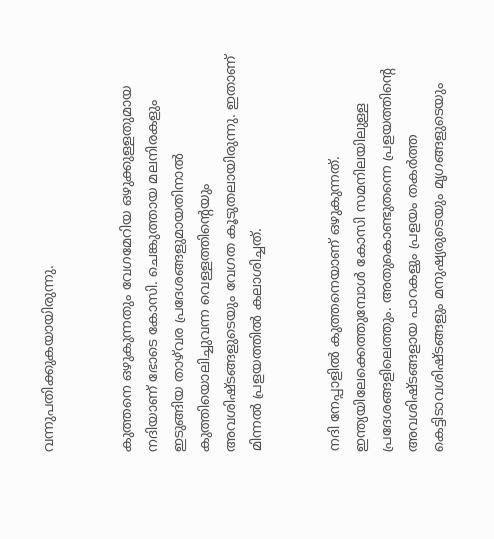വന്നുപതിക്കുകയായിരുന്നു.


കുത്തനെ ഒഴുകുന്നതും വേഗമേറിയ ഒഴുക്കുള്ളതുമായ നദിയാണ് ഭോടെ കോസി. ചെങ്കുത്തായ മലനിരകളും ഇടുങ്ങിയ താഴ്‌വര പ്രദേശങ്ങളുമായതിനാൽ കുത്തിയൊലിച്ചുവന്ന വെള്ളത്തിന്റെയും അവശിഷ്ടങ്ങളുടെയും വേഗത കൂടുതലായിരുന്നു. ഇതാണ് മിന്നൽ പ്രളയത്തിൽ കലാശിച്ചത്.


നദി നേപ്പാളിൽ കുത്തനെയാണ് ഒഴുകുന്നത്. ഇന്ത്യയിലേക്കെത്തുമ്പോൾ കോസി സമനിലയിലുള്ള പ്രദേശങ്ങളിലെത്തും. അതുകൊണ്ടുതന്നെ പ്രളയത്തിന്റെ അവശിഷ്ടങ്ങളായ പാറകളും പ്രളയം തകർത്ത കെട്ടിടാവശിഷ്ടങ്ങളും മനുഷ്യരുടെയും മൃഗങ്ങളുടെയും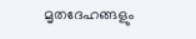മൃതദേഹങ്ങളും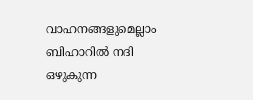വാഹനങ്ങളുമെല്ലാം ബിഹാറിൽ നദി ഒഴുകുന്ന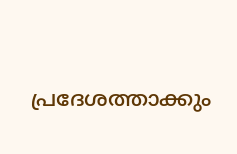പ്രദേശത്താക്കും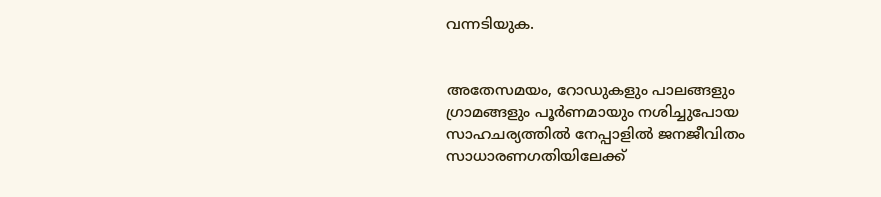വന്നടിയുക.


അതേസമയം, റോഡുകളും പാലങ്ങളും ഗ്രാമങ്ങളും പൂർണമായും നശിച്ചുപോയ സാഹചര്യത്തിൽ നേപ്പാളിൽ ജനജീവിതം സാധാരണഗതിയിലേക്ക്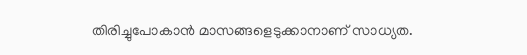തിരിച്ചുപോകാൻ മാസങ്ങളെടുക്കാനാണ് സാധ്യത.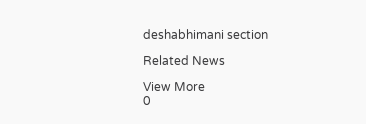deshabhimani section

Related News

View More
0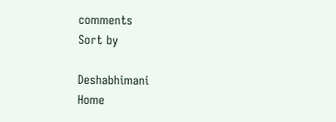comments
Sort by

Deshabhimani
Home